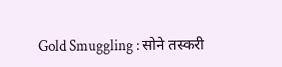Gold Smuggling : सोने तस्करी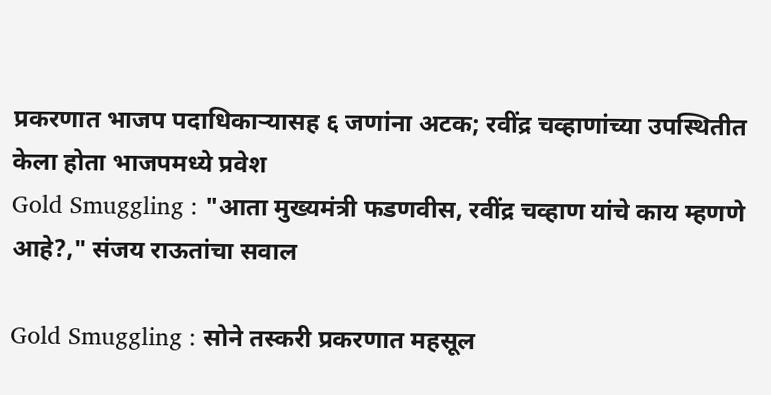प्रकरणात भाजप पदाधिकाऱ्यासह ६ जणांना अटक; रवींद्र चव्हाणांच्या उपस्थितीत केला होता भाजपमध्ये प्रवेश
Gold Smuggling : "आता मुख्यमंत्री फडणवीस, रवींद्र चव्हाण यांचे काय म्हणणे आहे?," संजय राऊतांचा सवाल

Gold Smuggling : सोने तस्करी प्रकरणात महसूल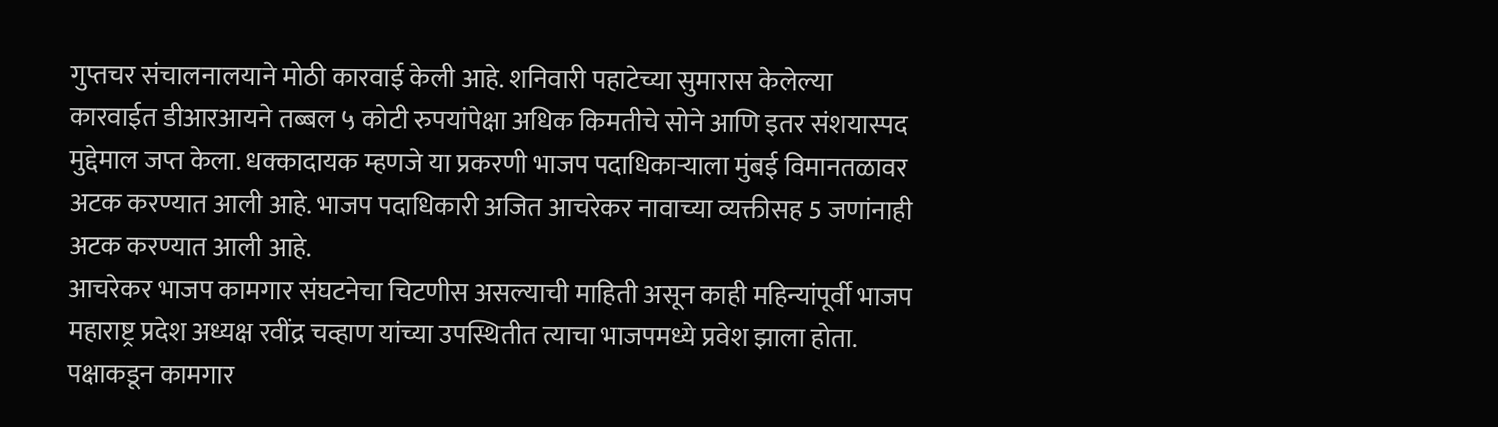गुप्तचर संचालनालयाने मोठी कारवाई केली आहे. शनिवारी पहाटेच्या सुमारास केलेल्या कारवाईत डीआरआयने तब्बल ५ कोटी रुपयांपेक्षा अधिक किमतीचे सोने आणि इतर संशयास्पद मुद्देमाल जप्त केला. धक्कादायक म्हणजे या प्रकरणी भाजप पदाधिकाऱ्याला मुंबई विमानतळावर अटक करण्यात आली आहे. भाजप पदाधिकारी अजित आचरेकर नावाच्या व्यक्तीसह 5 जणांनाही अटक करण्यात आली आहे.
आचरेकर भाजप कामगार संघटनेचा चिटणीस असल्याची माहिती असून काही महिन्यांपूर्वी भाजप महाराष्ट्र प्रदेश अध्यक्ष रवींद्र चव्हाण यांच्या उपस्थितीत त्याचा भाजपमध्ये प्रवेश झाला होता. पक्षाकडून कामगार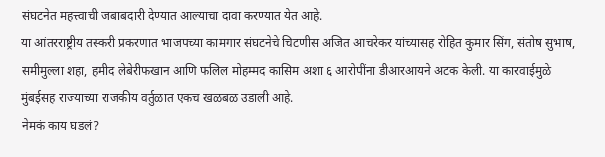संघटनेत महत्त्वाची जबाबदारी देण्यात आल्याचा दावा करण्यात येत आहे.
या आंतरराष्ट्रीय तस्करी प्रकरणात भाजपच्या कामगार संघटनेचे चिटणीस अजित आचरेकर यांच्यासह रोहित कुमार सिंग, संतोष सुभाष, समीमुल्ला शहा, हमीद लेबेरीफखान आणि फलिल मोहम्मद कासिम अशा ६ आरोपींना डीआरआयने अटक केली. या कारवाईमुळे मुंबईसह राज्याच्या राजकीय वर्तुळात एकच खळबळ उडाली आहे.
नेमकं काय घडलं?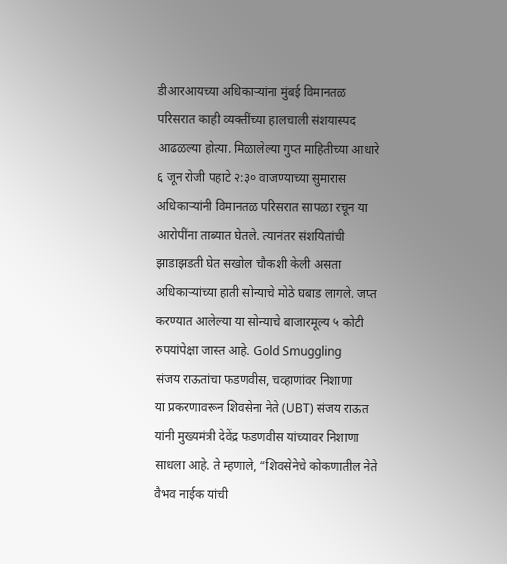डीआरआयच्या अधिकाऱ्यांना मुंबई विमानतळ परिसरात काही व्यक्तींच्या हालचाली संशयास्पद आढळल्या होत्या. मिळालेल्या गुप्त माहितीच्या आधारे ६ जून रोजी पहाटे २:३० वाजण्याच्या सुमारास अधिकाऱ्यांनी विमानतळ परिसरात सापळा रचून या आरोपींना ताब्यात घेतले. त्यानंतर संशयितांची झाडाझडती घेत सखोल चौकशी केली असता अधिकाऱ्यांच्या हाती सोन्याचे मोठे घबाड लागले. जप्त करण्यात आलेल्या या सोन्याचे बाजारमूल्य ५ कोटी रुपयांपेक्षा जास्त आहे. Gold Smuggling
संजय राऊतांचा फडणवीस, चव्हाणांवर निशाणा
या प्रकरणावरून शिवसेना नेते (UBT) संजय राऊत यांनी मुख्यमंत्री देवेंद्र फडणवीस यांच्यावर निशाणा साधला आहे. ते म्हणाले, “शिवसेनेचे कोकणातील नेते वैभव नाईक यांची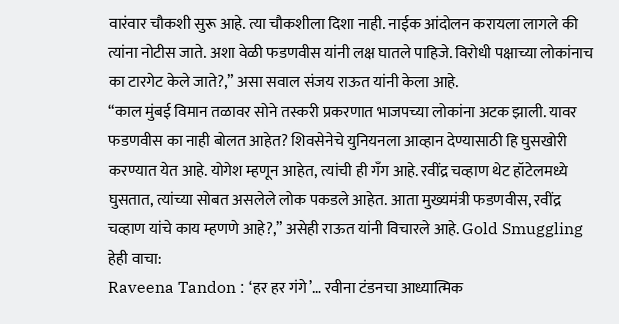वारंवार चौकशी सुरू आहे. त्या चौकशीला दिशा नाही. नाईक आंदोलन करायला लागले की त्यांना नोटीस जाते. अशा वेळी फडणवीस यांनी लक्ष घातले पाहिजे. विरोधी पक्षाच्या लोकांनाच का टारगेट केले जाते?,” असा सवाल संजय राऊत यांनी केला आहे.
“काल मुंबई विमान तळावर सोने तस्करी प्रकरणात भाजपच्या लोकांना अटक झाली. यावर फडणवीस का नाही बोलत आहेत? शिवसेनेचे युनियनला आव्हान देण्यासाठी हि घुसखोरी करण्यात येत आहे. योगेश म्हणून आहेत, त्यांची ही गॅंग आहे. रवींद्र चव्हाण थेट हॉटेलमध्ये घुसतात, त्यांच्या सोबत असलेले लोक पकडले आहेत. आता मुख्यमंत्री फडणवीस, रवींद्र चव्हाण यांचे काय म्हणणे आहे?,” असेही राऊत यांनी विचारले आहे. Gold Smuggling
हेही वाचा:
Raveena Tandon : ‘हर हर गंगे’… रवीना टंडनचा आध्यात्मिक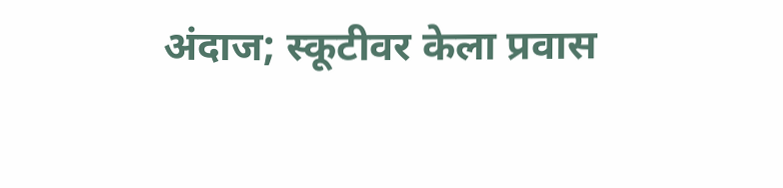अंदाज; स्कूटीवर केला प्रवास